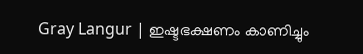Gray Langur | ഇഷ്ടഭക്ഷണം കാണിച്ചും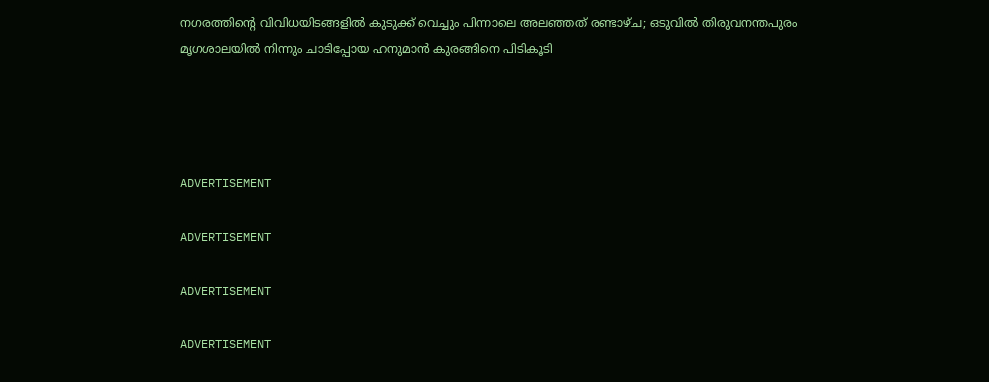നഗരത്തിന്റെ വിവിധയിടങ്ങളില്‍ കുടുക്ക് വെച്ചും പിന്നാലെ അലഞ്ഞത് രണ്ടാഴ്ച; ഒടുവില്‍ തിരുവനന്തപുരം മൃഗശാലയില്‍ നിന്നും ചാടിപ്പോയ ഹനുമാന്‍ കുരങ്ങിനെ പിടികൂടി




ADVERTISEMENT

ADVERTISEMENT

ADVERTISEMENT

ADVERTISEMENT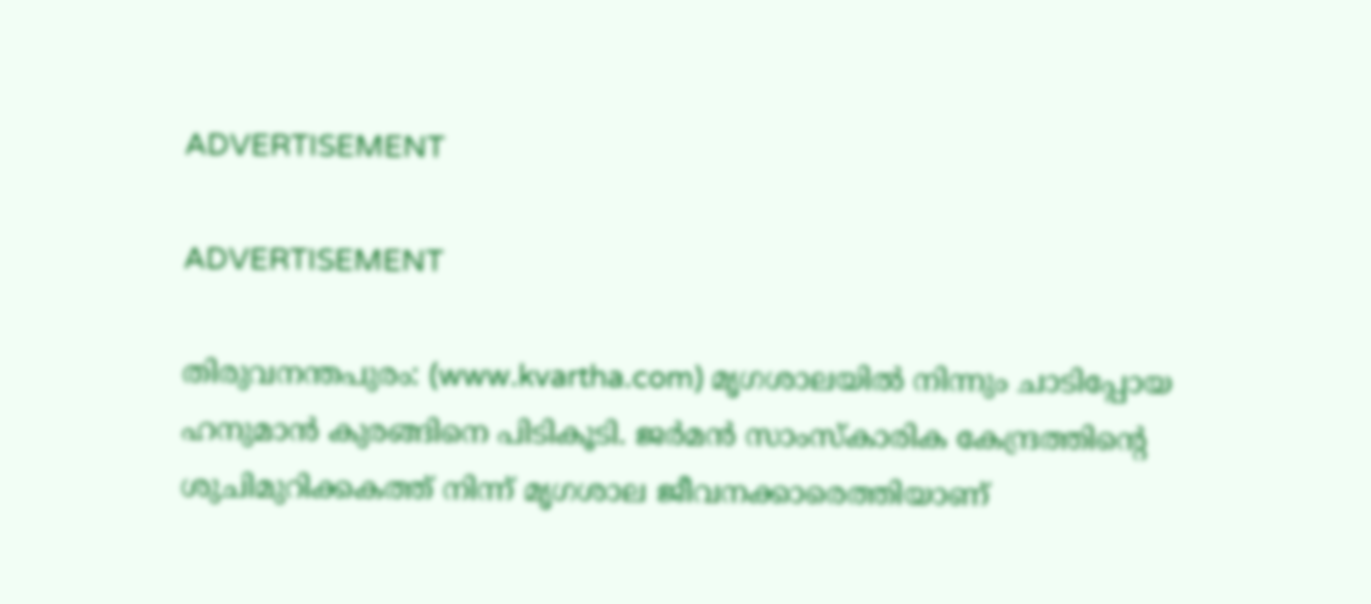ADVERTISEMENT

ADVERTISEMENT

തിരുവനന്തപുരം: (www.kvartha.com) മൃഗശാലയില്‍ നിന്നും ചാടിപ്പോയ ഹനുമാന്‍ കുരങ്ങിനെ പിടികൂടി. ജര്‍മന്‍ സാംസ്‌കാരിക കേന്ദ്രത്തിന്റെ ശുചിമുറിക്കകത്ത് നിന്ന് മൃഗശാല ജീവനക്കാരെത്തിയാണ്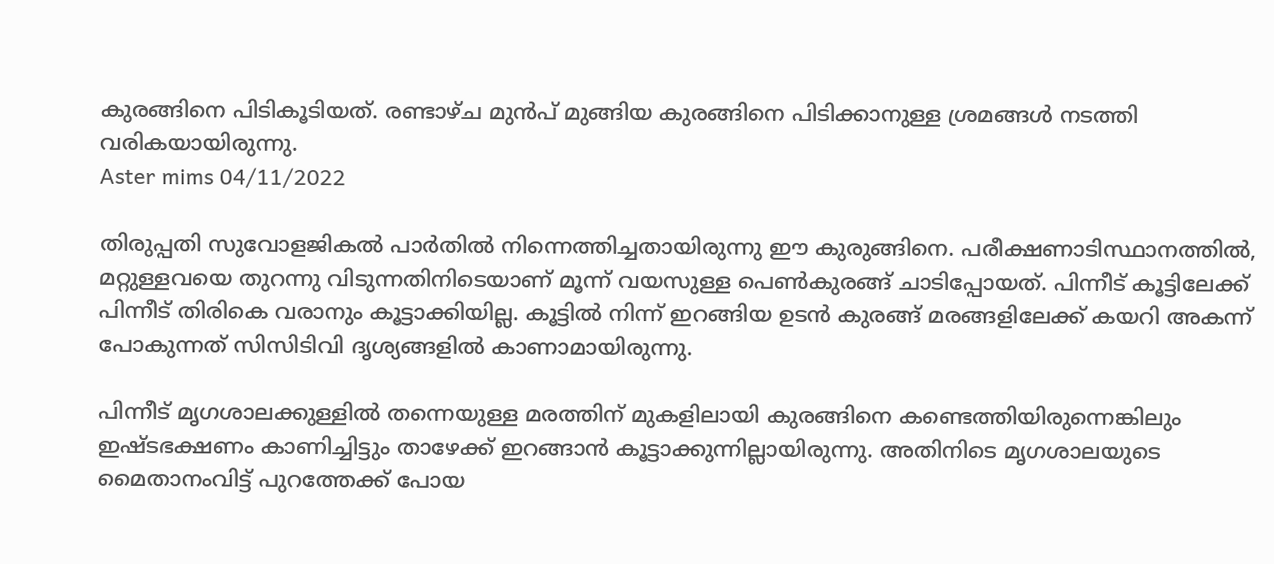കുരങ്ങിനെ പിടികൂടിയത്. രണ്ടാഴ്ച മുന്‍പ് മുങ്ങിയ കുരങ്ങിനെ പിടിക്കാനുള്ള ശ്രമങ്ങള്‍ നടത്തി വരികയായിരുന്നു.
Aster mims 04/11/2022

തിരുപ്പതി സുവോളജികല്‍ പാര്‍തില്‍ നിന്നെത്തിച്ചതായിരുന്നു ഈ കുരുങ്ങിനെ. പരീക്ഷണാടിസ്ഥാനത്തില്‍, മറ്റുള്ളവയെ തുറന്നു വിടുന്നതിനിടെയാണ് മൂന്ന് വയസുള്ള പെണ്‍കുരങ്ങ് ചാടിപ്പോയത്. പിന്നീട് കൂട്ടിലേക്ക് പിന്നീട് തിരികെ വരാനും കൂട്ടാക്കിയില്ല. കൂട്ടില്‍ നിന്ന് ഇറങ്ങിയ ഉടന്‍ കുരങ്ങ് മരങ്ങളിലേക്ക് കയറി അകന്ന് പോകുന്നത് സിസിടിവി ദൃശ്യങ്ങളില്‍ കാണാമായിരുന്നു.

പിന്നീട് മൃഗശാലക്കുള്ളില്‍ തന്നെയുള്ള മരത്തിന് മുകളിലായി കുരങ്ങിനെ കണ്ടെത്തിയിരുന്നെങ്കിലും ഇഷ്ടഭക്ഷണം കാണിച്ചിട്ടും താഴേക്ക് ഇറങ്ങാന്‍ കൂട്ടാക്കുന്നില്ലായിരുന്നു. അതിനിടെ മൃഗശാലയുടെ മൈതാനംവിട്ട് പുറത്തേക്ക് പോയ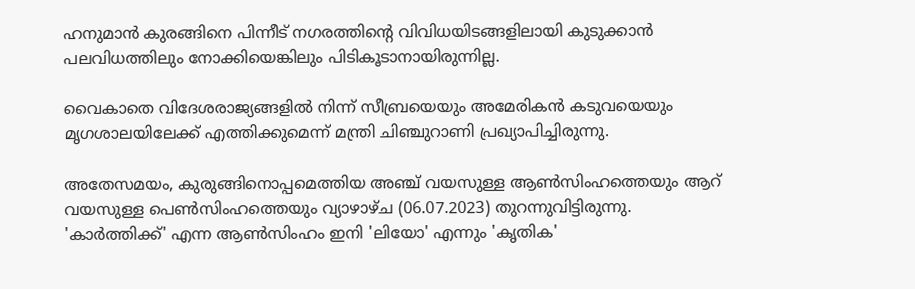ഹനുമാന്‍ കുരങ്ങിനെ പിന്നീട് നഗരത്തിന്റെ വിവിധയിടങ്ങളിലായി കുടുക്കാന്‍ പലവിധത്തിലും നോക്കിയെങ്കിലും പിടികൂടാനായിരുന്നില്ല.

വൈകാതെ വിദേശരാജ്യങ്ങളില്‍ നിന്ന് സീബ്രയെയും അമേരികന്‍ കടുവയെയും മൃഗശാലയിലേക്ക് എത്തിക്കുമെന്ന് മന്ത്രി ചിഞ്ചുറാണി പ്രഖ്യാപിച്ചിരുന്നു.

അതേസമയം, കുരുങ്ങിനൊപ്പമെത്തിയ അഞ്ച് വയസുള്ള ആണ്‍സിംഹത്തെയും ആറ് വയസുള്ള പെണ്‍സിംഹത്തെയും വ്യാഴാഴ്ച (06.07.2023) തുറന്നുവിട്ടിരുന്നു. 'കാര്‍ത്തിക്ക്' എന്ന ആണ്‍സിംഹം ഇനി 'ലിയോ' എന്നും 'കൃതിക'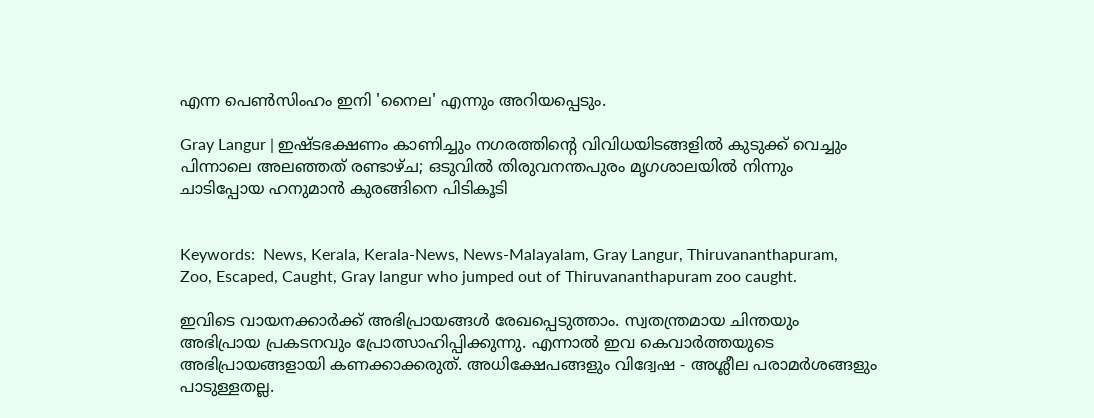എന്ന പെണ്‍സിംഹം ഇനി 'നൈല' എന്നും അറിയപ്പെടും.

Gray Langur | ഇഷ്ടഭക്ഷണം കാണിച്ചും നഗരത്തിന്റെ വിവിധയിടങ്ങളില്‍ കുടുക്ക് വെച്ചും പിന്നാലെ അലഞ്ഞത് രണ്ടാഴ്ച; ഒടുവില്‍ തിരുവനന്തപുരം മൃഗശാലയില്‍ നിന്നും ചാടിപ്പോയ ഹനുമാന്‍ കുരങ്ങിനെ പിടികൂടി


Keywords:  News, Kerala, Kerala-News, News-Malayalam, Gray Langur, Thiruvananthapuram, Zoo, Escaped, Caught, Gray langur who jumped out of Thiruvananthapuram zoo caught.

ഇവിടെ വായനക്കാർക്ക് അഭിപ്രായങ്ങൾ രേഖപ്പെടുത്താം. സ്വതന്ത്രമായ ചിന്തയും അഭിപ്രായ പ്രകടനവും പ്രോത്സാഹിപ്പിക്കുന്നു. എന്നാൽ ഇവ കെവാർത്തയുടെ അഭിപ്രായങ്ങളായി കണക്കാക്കരുത്. അധിക്ഷേപങ്ങളും വിദ്വേഷ - അശ്ലീല പരാമർശങ്ങളും പാടുള്ളതല്ല.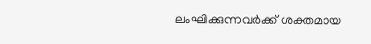ലംഘിക്കുന്നവർക്ക് ശക്തമായ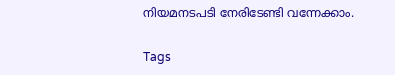നിയമനടപടി നേരിടേണ്ടി വന്നേക്കാം.

Tags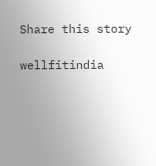Share this story

wellfitindia